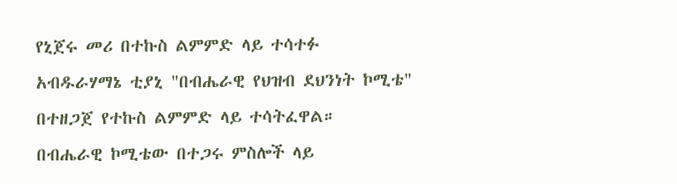የኒጀሩ መሪ በተኩስ ልምምድ ላይ ተሳተፉ
አብዱራሃማኔ ቲያኒ "በብሔራዊ የህዝብ ደህንነት ኮሚቴ" በተዘጋጀ የተኩስ ልምምድ ላይ ተሳትፈዋል።
በብሔራዊ ኮሚቴው በተጋሩ ምስሎች ላይ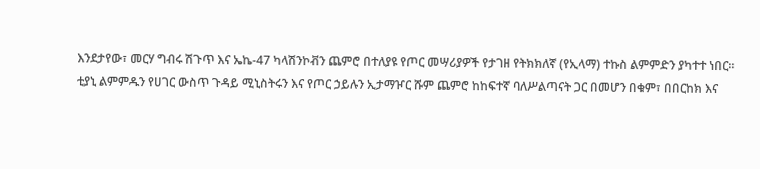እንደታየው፣ መርሃ ግብሩ ሽጉጥ እና ኤኬ-47 ካላሽንኮቭን ጨምሮ በተለያዩ የጦር መሣሪያዎች የታገዘ የትክክለኛ (የኢላማ) ተኩስ ልምምድን ያካተተ ነበር።
ቲያኒ ልምምዱን የሀገር ውስጥ ጉዳይ ሚኒስትሩን እና የጦር ኃይሉን ኢታማዦር ሹም ጨምሮ ከከፍተኛ ባለሥልጣናት ጋር በመሆን በቁም፣ በበርከክ እና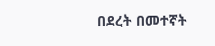በደረት በመተኛት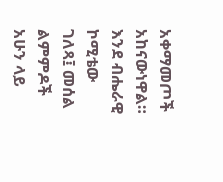አቀማመጦች አከናውነዋል።
እንደ ብሔራዊ ኮሚቴው ገለጻ፤ መሰል ልምምዶች አሁን ላይ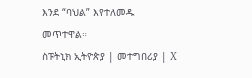እንደ “ባህል” እየተለመዱ መጥተዋል።
ስፑትኒክ ኢትዮጵያ | መተግበሪያ | X